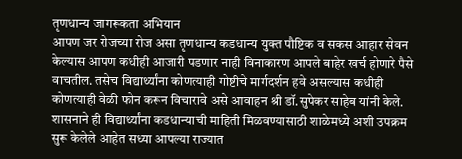तृणधान्य जागरूकता अभियान
आपण जर रोजच्या रोज असा तृणधान्य कडधान्य युक्त पौष्टिक व सकस आहार सेवन केल्यास आपण कधीही आजारी पडणार नाही विनाकारण आपले बाहेर खर्च होणारे पैसे वाचतील. तसेच विद्यार्थ्यांना कोणत्याही गोष्टीचे मार्गदर्शन हवे असल्यास कधीही कोणत्याही वेळी फोन करून विचारावे असे आवाहन श्री डॉ.सुपेकर साहेब यांनी केले. शासनाने ही विद्यार्थ्यांना कडधान्याची माहिती मिळवण्यासाठी शाळेमध्ये अशी उपक्रम सुरू केलेले आहेत सध्या आपल्या राज्यात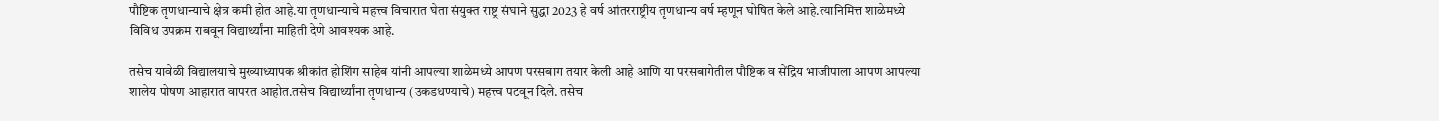पौष्टिक तृणधान्याचे क्षेत्र कमी होत आहे.या तृणधान्याचे महत्त्व विचारात घेता संयुक्त राष्ट्र संघाने सुद्धा 2023 हे वर्ष आंतरराष्ट्रीय तृणधान्य वर्ष म्हणून घोषित केले आहे.त्यानिमित्त शाळेमध्ये विविध उपक्रम राबवून विद्यार्थ्यांना माहिती देणे आवश्यक आहे.

तसेच यावेळी विद्यालयाचे मुख्याध्यापक श्रीकांत होशिंग साहेब यांनी आपल्या शाळेमध्ये आपण परसबाग तयार केली आहे आणि या परसबागेतील पौष्टिक व सेंद्रिय भाजीपाला आपण आपल्या शालेय पोषण आहारात वापरत आहोत.तसेच विद्यार्थ्यांना तृणधान्य (उकडधण्याचे) महत्त्व पटवून दिले. तसेच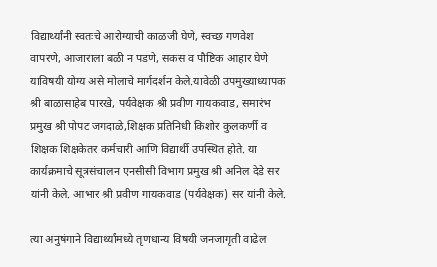विद्यार्थ्यांनी स्वतःचे आरोग्याची काळजी घेणे, स्वच्छ गणवेश वापरणे, आजाराला बळी न पडणे, सकस व पौष्टिक आहार घेणे याविषयी योग्य असे मोलाचे मार्गदर्शन केले.यावेळी उपमुख्याध्यापक श्री बाळासाहेब पारखे, पर्यवेक्षक श्री प्रवीण गायकवाड, समारंभ प्रमुख श्री पोपट जगदाळे,शिक्षक प्रतिनिधी किशोर कुलकर्णी व शिक्षक शिक्षकेतर कर्मचारी आणि विद्यार्थी उपस्थित होते. या कार्यक्रमाचे सूत्रसंचालन एनसीसी विभाग प्रमुख श्री अनिल देडे सर यांनी केले. आभार श्री प्रवीण गायकवाड (पर्यवेक्षक) सर यांनी केले.

त्या अनुषंगाने विद्यार्थ्यांमध्ये तृणधान्य विषयी जनजागृती वाढेल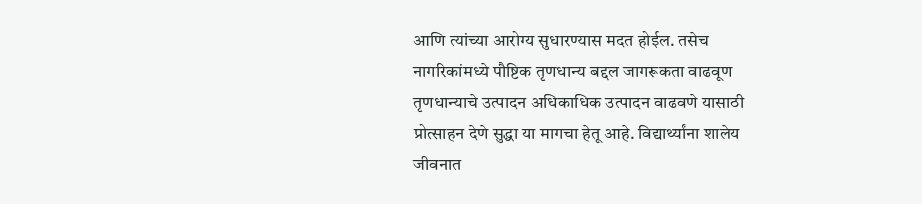आणि त्यांच्या आरोग्य सुधारण्यास मदत होईल. तसेच नागरिकांमध्ये पौष्टिक तृणधान्य बद्दल जागरूकता वाढवूण तृणधान्याचे उत्पादन अधिकाधिक उत्पादन वाढवणे यासाठी प्रोत्साहन देणे सुद्धा या मागचा हेतू आहे. विद्यार्थ्यांना शालेय जीवनात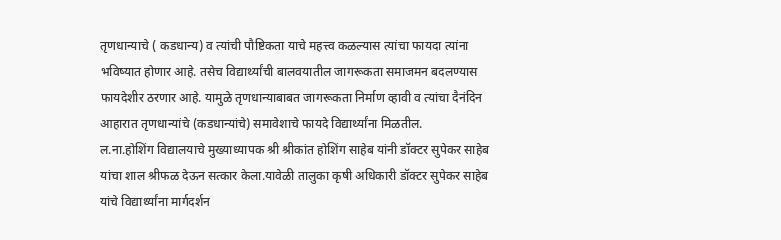तृणधान्याचे ( कडधान्य) व त्यांची पौष्टिकता याचे महत्त्व कळल्यास त्यांचा फायदा त्यांना भविष्यात होणार आहे. तसेच विद्यार्थ्यांची बालवयातील जागरूकता समाजमन बदलण्यास फायदेशीर ठरणार आहे. यामुळे तृणधान्याबाबत जागरूकता निर्माण व्हावी व त्यांचा दैनंदिन आहारात तृणधान्यांचे (कडधान्यांचे) समावेशाचे फायदे विद्यार्थ्यांना मिळतील.
ल.ना.होशिंग विद्यालयाचे मुख्याध्यापक श्री श्रीकांत होशिंग साहेब यांनी डॉक्टर सुपेकर साहेब यांचा शाल श्रीफळ देऊन सत्कार केला.यावेळी तालुका कृषी अधिकारी डॉक्टर सुपेकर साहेब यांचे विद्यार्थ्यांना मार्गदर्शन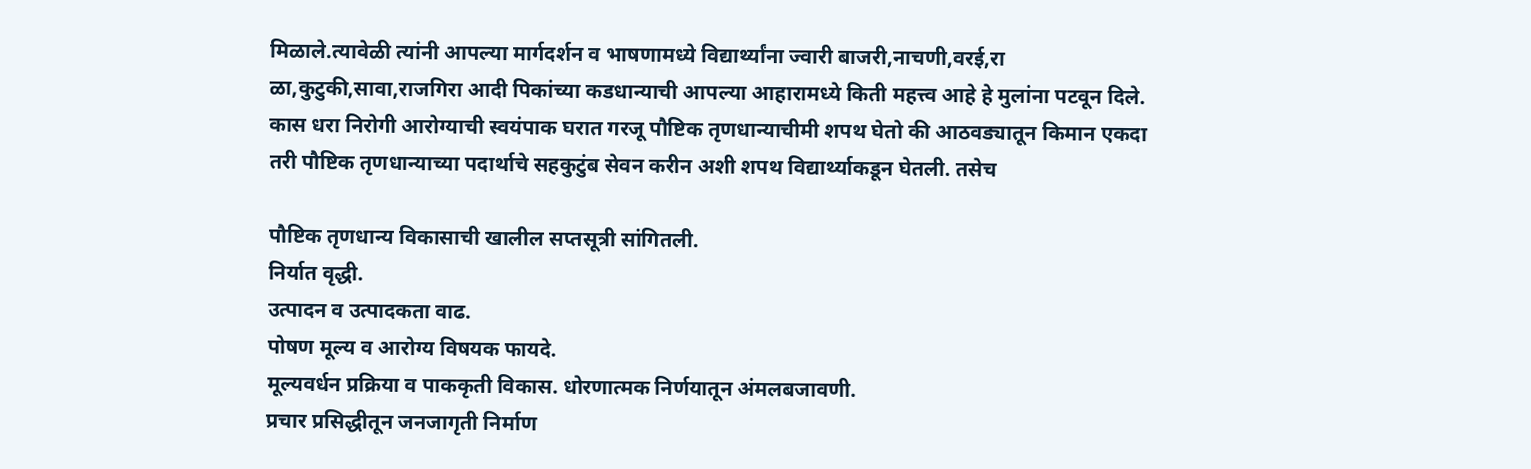मिळाले.त्यावेळी त्यांनी आपल्या मार्गदर्शन व भाषणामध्ये विद्यार्थ्यांना ज्वारी बाजरी,नाचणी,वरई,रा ळा,कुटुकी,सावा,राजगिरा आदी पिकांच्या कडधान्याची आपल्या आहारामध्ये किती महत्त्व आहे हे मुलांना पटवून दिले. कास धरा निरोगी आरोग्याची स्वयंपाक घरात गरजू पौष्टिक तृणधान्याचीमी शपथ घेतो की आठवड्यातून किमान एकदा तरी पौष्टिक तृणधान्याच्या पदार्थाचे सहकुटुंब सेवन करीन अशी शपथ विद्यार्थ्याकडून घेतली. तसेच

पौष्टिक तृणधान्य विकासाची खालील सप्तसूत्री सांगितली.
निर्यात वृद्धी.
उत्पादन व उत्पादकता वाढ.
पोषण मूल्य व आरोग्य विषयक फायदे.
मूल्यवर्धन प्रक्रिया व पाककृती विकास. धोरणात्मक निर्णयातून अंमलबजावणी.
प्रचार प्रसिद्धीतून जनजागृती निर्माण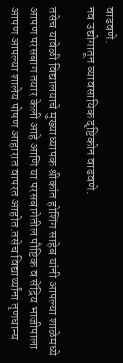वाढवणे.
नव उद्योगातून व्यावसायिक दृष्टिकोन वाढवणे.

तसेच यावेळी विद्यालयाचे मुख्याध्यापक श्रीकांत होशिंग साहेब यांनी आपल्या शाळेमध्ये आपण परसबाग तयार केली आहे आणि या परसबागेतील पौष्टिक व सेंद्रिय भाजीपाला आपण आपल्या शालेय पोषण आहारात वापरत आहोत.तसेच विद्यार्थ्यांना तृणधान्य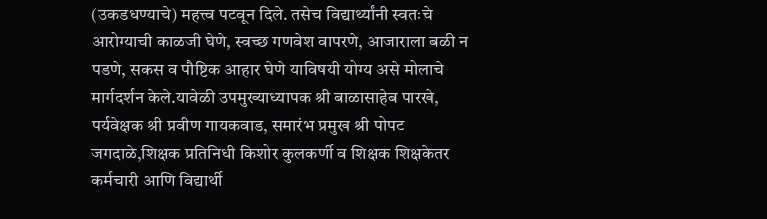(उकडधण्याचे) महत्त्व पटवून दिले. तसेच विद्यार्थ्यांनी स्वतःचे आरोग्याची काळजी घेणे, स्वच्छ गणवेश वापरणे, आजाराला बळी न पडणे, सकस व पौष्टिक आहार घेणे याविषयी योग्य असे मोलाचे मार्गदर्शन केले.यावेळी उपमुख्याध्यापक श्री बाळासाहेब पारखे, पर्यवेक्षक श्री प्रवीण गायकवाड, समारंभ प्रमुख श्री पोपट जगदाळे,शिक्षक प्रतिनिधी किशोर कुलकर्णी व शिक्षक शिक्षकेतर कर्मचारी आणि विद्यार्थी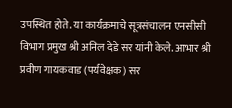उपस्थित होते. या कार्यक्रमाचे सूत्रसंचालन एनसीसी विभाग प्रमुख श्री अनिल देडे सर यांनी केले. आभार श्री प्रवीण गायकवाड (पर्यवेक्षक) सर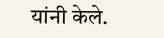यांनी केले.